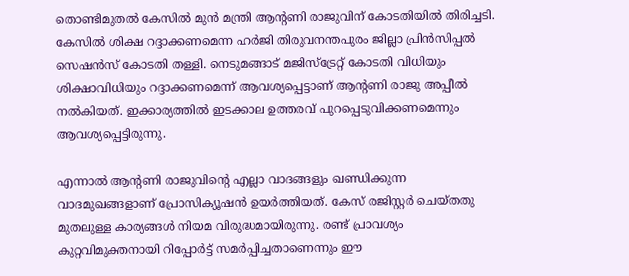തൊണ്ടിമുതല്‍ കേസില്‍ മുന്‍ മന്ത്രി ആന്റണി രാജുവിന് കോടതിയില്‍ തിരിച്ചടി. കേസില്‍ ശിക്ഷ റദ്ദാക്കണമെന്ന ഹര്‍ജി തിരുവനന്തപുരം ജില്ലാ പ്രിന്‍സിപ്പല്‍ സെഷന്‍സ് കോടതി തള്ളി. നെടുമങ്ങാട് മജിസ്‌ട്രേറ്റ് കോടതി വിധിയും ശിക്ഷാവിധിയും റദ്ദാക്കണമെന്ന് ആവശ്യപ്പെട്ടാണ് ആന്റണി രാജു അപ്പീല്‍ നല്‍കിയത്. ഇക്കാര്യത്തില്‍ ഇടക്കാല ഉത്തരവ് പുറപ്പെടുവിക്കണമെന്നും ആവശ്യപ്പെട്ടിരുന്നു.

എന്നാല്‍ ആന്റണി രാജുവിന്റെ എല്ലാ വാദങ്ങളും ഖണ്ഡിക്കുന്ന വാദമുഖങ്ങളാണ് പ്രോസിക്യൂഷന്‍ ഉയര്‍ത്തിയത്. കേസ് രജിസ്റ്റര്‍ ചെയ്തതു മുതലുള്ള കാര്യങ്ങള്‍ നിയമ വിരുദ്ധമായിരുന്നു. രണ്ട് പ്രാവശ്യം കുറ്റവിമുക്തനായി റിപ്പോര്‍ട്ട് സമര്‍പ്പിച്ചതാണെന്നും ഈ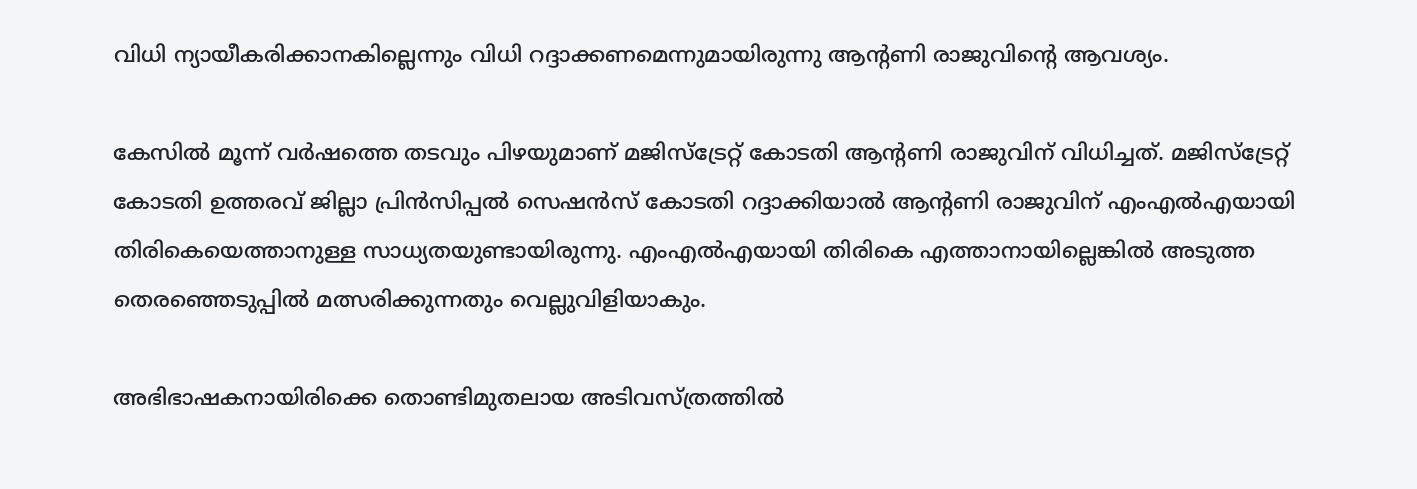വിധി ന്യായീകരിക്കാനകില്ലെന്നും വിധി റദ്ദാക്കണമെന്നുമായിരുന്നു ആന്റണി രാജുവിന്റെ ആവശ്യം.

കേസില്‍ മൂന്ന് വര്‍ഷത്തെ തടവും പിഴയുമാണ് മജിസ്‌ട്രേറ്റ് കോടതി ആന്റണി രാജുവിന് വിധിച്ചത്. മജിസ്ട്രേറ്റ് കോടതി ഉത്തരവ് ജില്ലാ പ്രിന്‍സിപ്പല്‍ സെഷന്‍സ് കോടതി റദ്ദാക്കിയാല്‍ ആന്റണി രാജുവിന് എംഎല്‍എയായി തിരികെയെത്താനുള്ള സാധ്യതയുണ്ടായിരുന്നു. എംഎല്‍എയായി തിരികെ എത്താനായില്ലെങ്കില്‍ അടുത്ത തെരഞ്ഞെടുപ്പില്‍ മത്സരിക്കുന്നതും വെല്ലുവിളിയാകും.

അഭിഭാഷകനായിരിക്കെ തൊണ്ടിമുതലായ അടിവസ്ത്രത്തില്‍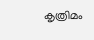കൃത്രിമം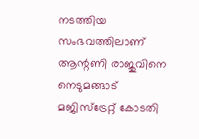നടത്തിയ സംഭവത്തിലാണ് ആന്റണി രാജുവിനെ നെടുമങ്ങാട് മജിസ്ട്രേറ്റ് കോടതി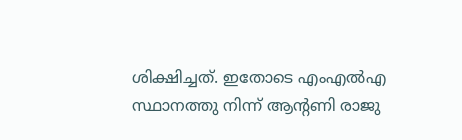ശിക്ഷിച്ചത്. ഇതോടെ എംഎല്‍എ സ്ഥാനത്തു നിന്ന് ആന്റണി രാജു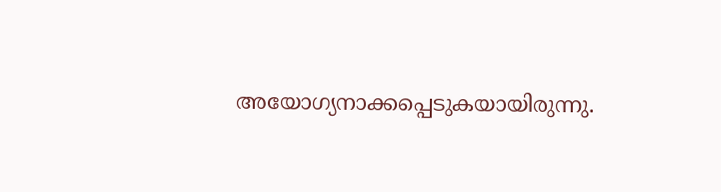അയോഗ്യനാക്കപ്പെടുകയായിരുന്നു.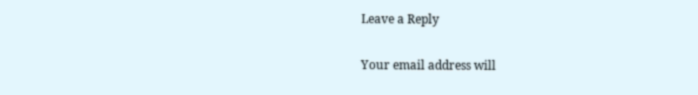Leave a Reply

Your email address will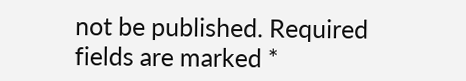not be published. Required fields are marked *